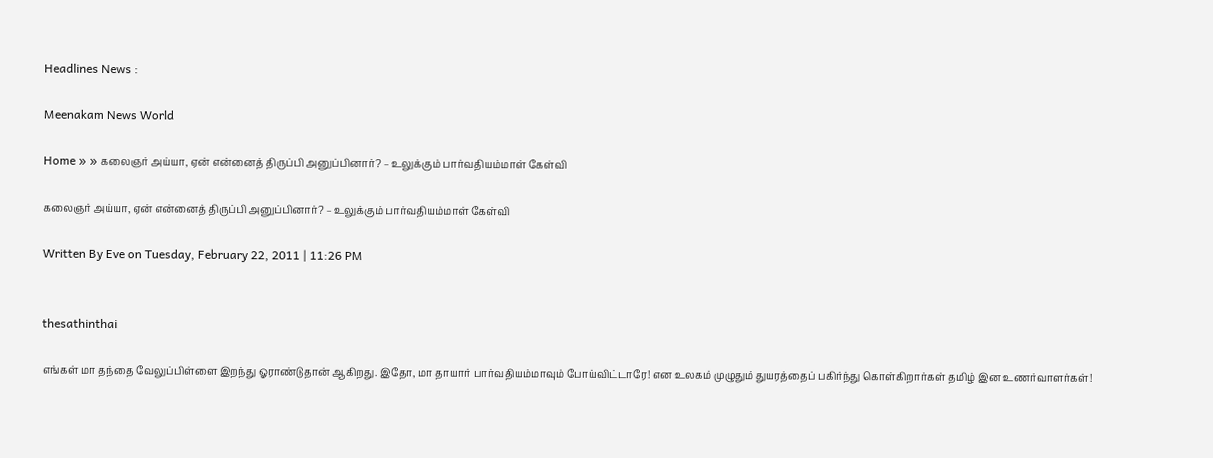Headlines News :

Meenakam News World

Home » » கலைஞர் அய்யா, ஏன் என்னைத் திருப்பி அனுப்பினார்? – உலுக்கும் பார்வதியம்மாள் கேள்வி

கலைஞர் அய்யா, ஏன் என்னைத் திருப்பி அனுப்பினார்? – உலுக்கும் பார்வதியம்மாள் கேள்வி

Written By Eve on Tuesday, February 22, 2011 | 11:26 PM


thesathinthai

எங்கள் மா தந்தை வேலுப்பிள்ளை இறந்து ஓராண்டுதான் ஆகிறது. இதோ, மா தாயார் பார்வதியம்மாவும் போய்விட்டாரே! என உலகம் முழுதும் துயரத்தைப் பகிர்ந்து கொள்கிறார்கள் தமிழ் இன உணர்வாளர்கள்!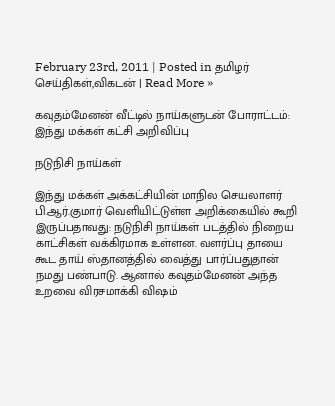February 23rd, 2011 | Posted in தமிழர் செய்திகள்,விகடன் | Read More »

கவுதம்மேனன் வீட்டில் நாய்களுடன் போராட்டம்: இந்து மக்கள் கட்சி அறிவிப்பு

நடுநிசி நாய்கள்

இந்து மக்கள் அக்கட்சியின் மாநில செயலாளர் பி.ஆர்.குமார் வெளியிட்டுள்ள அறிக்கையில் கூறி இருப்பதாவது: நடுநிசி நாய்கள் படத்தில் நிறைய காட்சிகள் வக்கிரமாக உள்ளன. வளர்ப்பு தாயை கூட தாய் ஸ்தானத்தில் வைத்து பார்ப்பதுதான் நமது பண்பாடு. ஆனால் கவுதம்மேனன் அந்த உறவை விரசமாக்கி விஷம்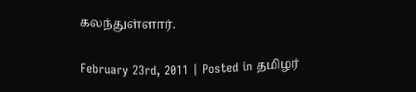கலந்துள்ளார்.

February 23rd, 2011 | Posted in தமிழர்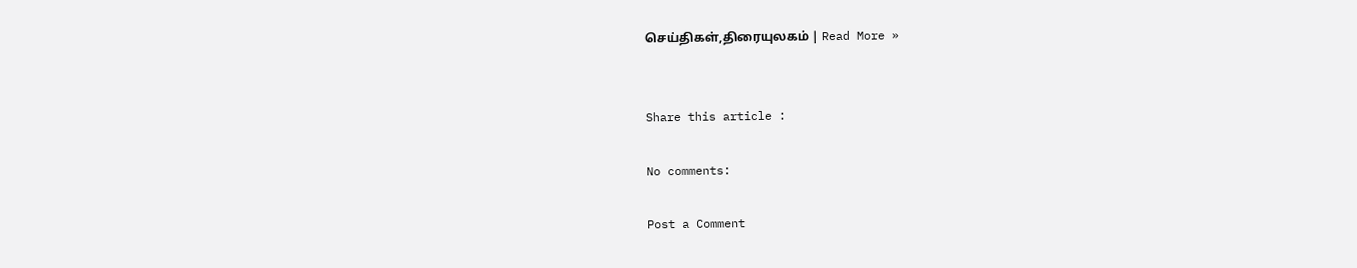செய்திகள்,திரையுலகம் | Read More »


Share this article :

No comments:

Post a Comment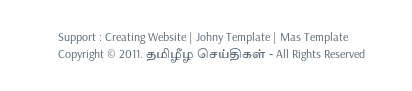Support : Creating Website | Johny Template | Mas Template
Copyright © 2011. தமிழீழ செய்திகள் - All Rights Reserved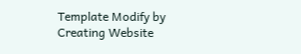Template Modify by Creating Website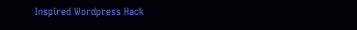Inspired Wordpress Hack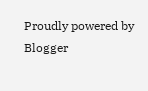Proudly powered by Blogger